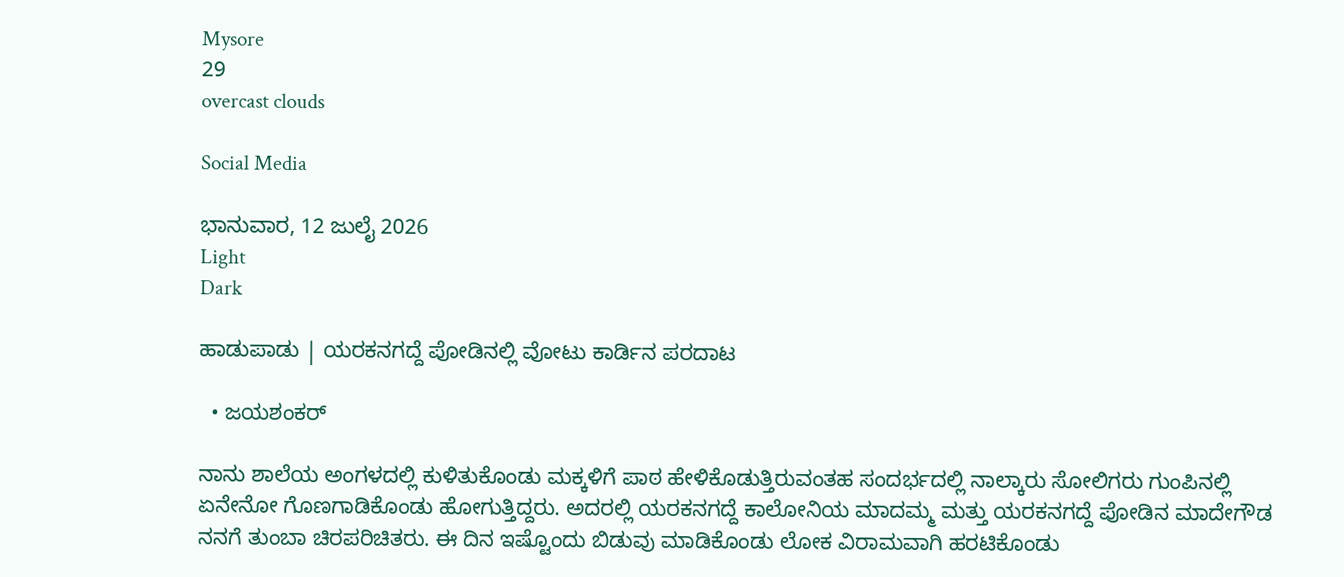Mysore
29
overcast clouds

Social Media

ಭಾನುವಾರ, 12 ಜುಲೈ 2026
Light
Dark

ಹಾಡುಪಾಡು | ಯರಕನಗದ್ದೆ ಪೋಡಿನಲ್ಲಿ ವೋಟು ಕಾರ್ಡಿನ ಪರದಾಟ

  • ಜಯಶಂಕರ್

ನಾನು ಶಾಲೆಯ ಅಂಗಳದಲ್ಲಿ ಕುಳಿತುಕೊಂಡು ಮಕ್ಕಳಿಗೆ ಪಾಠ ಹೇಳಿಕೊಡುತ್ತಿರುವಂತಹ ಸಂದರ್ಭದಲ್ಲಿ ನಾಲ್ಕಾರು ಸೋಲಿಗರು ಗುಂಪಿನಲ್ಲಿ ಏನೇನೋ ಗೊಣಗಾಡಿಕೊಂಡು ಹೋಗುತ್ತಿದ್ದರು. ಅದರಲ್ಲಿ ಯರಕನಗದ್ದೆ ಕಾಲೋನಿಯ ಮಾದಮ್ಮ ಮತ್ತು ಯರಕನಗದ್ದೆ ಪೋಡಿನ ಮಾದೇಗೌಡ ನನಗೆ ತುಂಬಾ ಚಿರಪರಿಚಿತರು. ಈ ದಿನ ಇಷ್ಟೊಂದು ಬಿಡುವು ಮಾಡಿಕೊಂಡು ಲೋಕ ವಿರಾಮವಾಗಿ ಹರಟಿಕೊಂಡು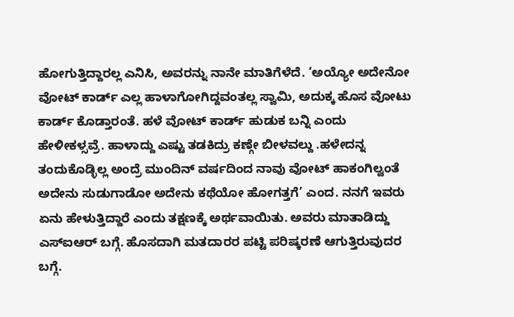ಹೋಗುತ್ತಿದ್ದಾರಲ್ಲ ಎನಿಸಿ, ಅವರನ್ನು ನಾನೇ ಮಾತಿಗೆಳೆದೆ. ‘ಅಯ್ಯೋ ಅದೇನೋ ವೋಟ್ ಕಾರ್ಡ್ ಎಲ್ಲ ಹಾಳಾಗೋಗಿದ್ದವಂತಲ್ಲ ಸ್ವಾಮಿ, ಅದುಕ್ಕ ಹೊಸ ವೋಟು ಕಾರ್ಡ್ ಕೊಡ್ತಾರಂತೆ. ಹಳೆ ವೋಟ್ ಕಾರ್ಡ್ ಹುಡುಕ ಬನ್ನಿ ಎಂದು ಹೇಳೀಕಳ್ಸವ್ರೆ. ಹಾಳಾದ್ದು ಎಷ್ಟು ತಡಕಿದ್ರು ಕಣ್ಗೇ ಬೀಳವಲ್ದು .ಹಳೇದನ್ನ ತಂದುಕೊಡ್ಳಿಲ್ಲ ಅಂದ್ರೆ ಮುಂದಿನ್ ವರ್ಷದಿಂದ ನಾವು ವೋಟ್ ಹಾಕಂಗಿಲ್ವಂತೆ ಅದೇನು ಸುಡುಗಾಡೋ ಅದೇನು ಕಥೆಯೋ ಹೋಗತ್ತಗೆ’ ಎಂದ. ನನಗೆ ಇವರು ಏನು ಹೇಳುತ್ತಿದ್ದಾರೆ ಎಂದು ತಕ್ಷಣಕ್ಕೆ ಅರ್ಥವಾಯಿತು. ಅವರು ಮಾತಾಡಿದ್ದು ಎಸ್‌ಐಆರ್ ಬಗ್ಗೆ. ಹೊಸದಾಗಿ ಮತದಾರರ ಪಟ್ಟಿ ಪರಿಷ್ಕರಣೆ ಆಗುತ್ತಿರುವುದರ ಬಗ್ಗೆ.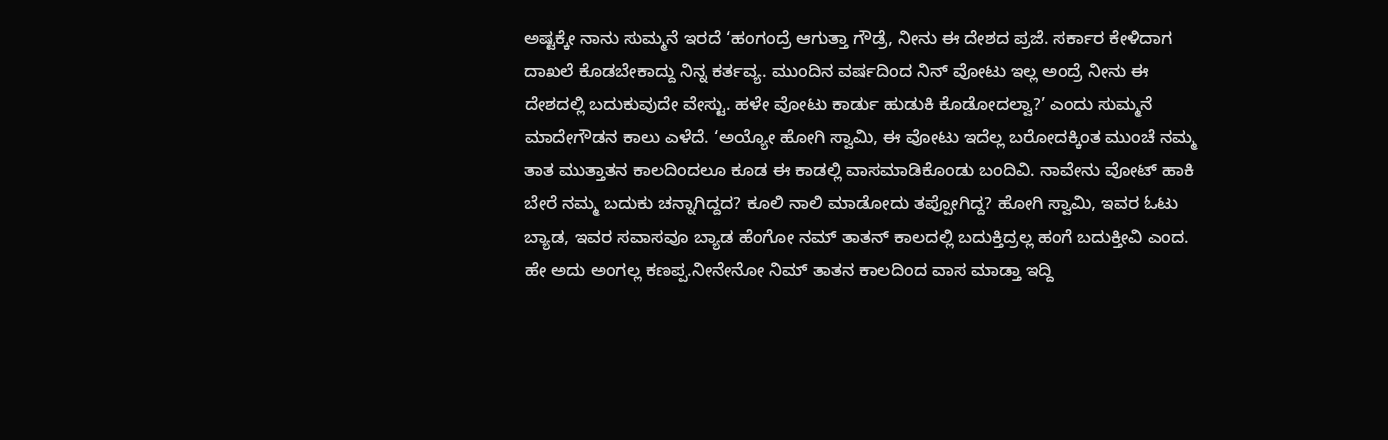ಅಷ್ಟಕ್ಕೇ ನಾನು ಸುಮ್ಮನೆ ಇರದೆ ‘ಹಂಗಂದ್ರೆ ಆಗುತ್ತಾ ಗೌಡ್ರೆ, ನೀನು ಈ ದೇಶದ ಪ್ರಜೆ. ಸರ್ಕಾರ ಕೇಳಿದಾಗ ದಾಖಲೆ ಕೊಡಬೇಕಾದ್ದು ನಿನ್ನ ಕರ್ತವ್ಯ. ಮುಂದಿನ ವರ್ಷದಿಂದ ನಿನ್ ವೋಟು ಇಲ್ಲ ಅಂದ್ರೆ ನೀನು ಈ ದೇಶದಲ್ಲಿ ಬದುಕುವುದೇ ವೇಸ್ಟು. ಹಳೇ ವೋಟು ಕಾರ್ಡು ಹುಡುಕಿ ಕೊಡೋದಲ್ವಾ?’ ಎಂದು ಸುಮ್ಮನೆ ಮಾದೇಗೌಡನ ಕಾಲು ಎಳೆದೆ. ‘ಅಯ್ಯೋ ಹೋಗಿ ಸ್ವಾಮಿ, ಈ ವೋಟು ಇದೆಲ್ಲ ಬರೋದಕ್ಕಿಂತ ಮುಂಚೆ ನಮ್ಮ ತಾತ ಮುತ್ತಾತನ ಕಾಲದಿಂದಲೂ ಕೂಡ ಈ ಕಾಡಲ್ಲಿ ವಾಸಮಾಡಿಕೊಂಡು ಬಂದಿವಿ. ನಾವೇನು ವೋಟ್ ಹಾಕಿ ಬೇರೆ ನಮ್ಮ ಬದುಕು ಚನ್ನಾಗಿದ್ದದ? ಕೂಲಿ ನಾಲಿ ಮಾಡೋದು ತಪ್ಪೋಗಿದ್ದ? ಹೋಗಿ ಸ್ವಾಮಿ, ಇವರ ಓಟು ಬ್ಯಾಡ, ಇವರ ಸವಾಸವೂ ಬ್ಯಾಡ ಹೆಂಗೋ ನಮ್ ತಾತನ್ ಕಾಲದಲ್ಲಿ ಬದುಕ್ತಿದ್ರಲ್ಲ ಹಂಗೆ ಬದುಕ್ತೀವಿ ಎಂದ. ಹೇ ಅದು ಅಂಗಲ್ಲ ಕಣಪ್ಪ.ನೀನೇನೋ ನಿಮ್ ತಾತನ ಕಾಲದಿಂದ ವಾಸ ಮಾಡ್ತಾ ಇದ್ದಿ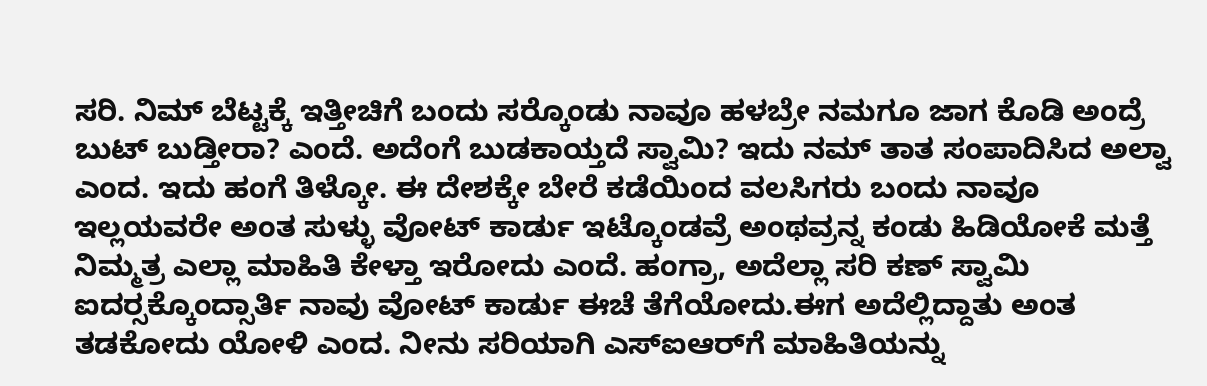ಸರಿ. ನಿಮ್ ಬೆಟ್ಟಕ್ಕೆ ಇತ್ತೀಚಿಗೆ ಬಂದು ಸರ‍್ಕೊಂಡು ನಾವೂ ಹಳಬ್ರೇ ನಮಗೂ ಜಾಗ ಕೊಡಿ ಅಂದ್ರೆ ಬುಟ್ ಬುಡ್ತೀರಾ? ಎಂದೆ. ಅದೆಂಗೆ ಬುಡಕಾಯ್ತದೆ ಸ್ವಾಮಿ? ಇದು ನಮ್ ತಾತ ಸಂಪಾದಿಸಿದ ಅಲ್ವಾ ಎಂದ. ಇದು ಹಂಗೆ ತಿಳ್ಕೋ. ಈ ದೇಶಕ್ಕೇ ಬೇರೆ ಕಡೆಯಿಂದ ವಲಸಿಗರು ಬಂದು ನಾವೂ ಇಲ್ಲಯವರೇ ಅಂತ ಸುಳ್ಳು ವೋಟ್ ಕಾರ್ಡು ಇಟ್ಕೊಂಡವ್ರೆ ಅಂಥವ್ರನ್ನ ಕಂಡು ಹಿಡಿಯೋಕೆ ಮತ್ತೆ ನಿಮ್ಮತ್ರ ಎಲ್ಲಾ ಮಾಹಿತಿ ಕೇಳ್ತಾ ಇರೋದು ಎಂದೆ. ಹಂಗ್ರಾ, ಅದೆಲ್ಲಾ ಸರಿ ಕಣ್ ಸ್ವಾಮಿ ಐದರ‍್ಸಕ್ಕೊಂದ್ಸಾರ್ತಿ ನಾವು ವೋಟ್ ಕಾರ್ಡು ಈಚೆ ತೆಗೆಯೋದು.ಈಗ ಅದೆಲ್ಲಿದ್ದಾತು ಅಂತ ತಡಕೋದು ಯೋಳಿ ಎಂದ. ನೀನು ಸರಿಯಾಗಿ ಎಸ್‌ಐಆರ್‌ಗೆ ಮಾಹಿತಿಯನ್ನು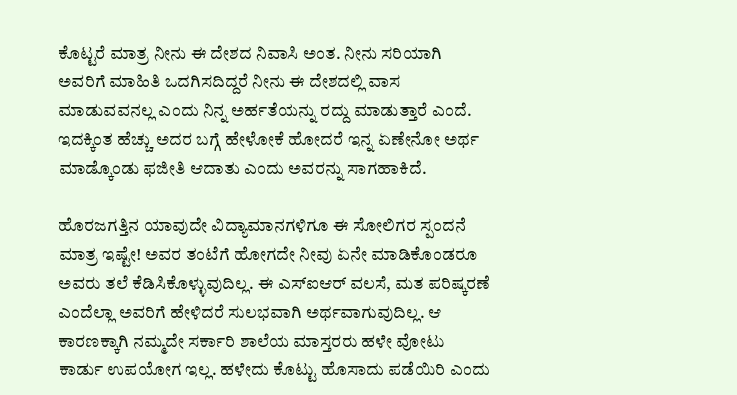ಕೊಟ್ಟರೆ ಮಾತ್ರ ನೀನು ಈ ದೇಶದ ನಿವಾಸಿ ಅಂತ. ನೀನು ಸರಿಯಾಗಿ ಅವರಿಗೆ ಮಾಹಿತಿ ಒದಗಿಸದಿದ್ದರೆ ನೀನು ಈ ದೇಶದಲ್ಲಿ ವಾಸ ಮಾಡುವವನಲ್ಲ ಎಂದು ನಿನ್ನ ಅರ್ಹತೆಯನ್ನು ರದ್ದು ಮಾಡುತ್ತಾರೆ ಎಂದೆ. ಇದಕ್ಕಿಂತ ಹೆಚ್ಚು ಅದರ ಬಗ್ಗೆ ಹೇಳೋಕೆ ಹೋದರೆ ಇನ್ನ ಏಣೇನೋ ಅರ್ಥ ಮಾಡ್ಕೊಂಡು ಫಜೀತಿ ಆದಾತು ಎಂದು ಅವರನ್ನು ಸಾಗಹಾಕಿದೆ.

ಹೊರಜಗತ್ತಿನ ಯಾವುದೇ ವಿದ್ಯಾಮಾನಗಳಿಗೂ ಈ ಸೋಲಿಗರ ಸ್ಪಂದನೆ ಮಾತ್ರ ಇಷ್ಟೇ! ಅವರ ತಂಟೆಗೆ ಹೋಗದೇ ನೀವು ಏನೇ ಮಾಡಿಕೊಂಡರೂ ಅವರು ತಲೆ ಕೆಡಿಸಿಕೊಳ್ಳುವುದಿಲ್ಲ. ಈ ಎಸ್‌ಐಆರ್ ವಲಸೆ, ಮತ ಪರಿಷ್ಕರಣೆ ಎಂದೆಲ್ಲಾ ಅವರಿಗೆ ಹೇಳಿದರೆ ಸುಲಭವಾಗಿ ಅರ್ಥವಾಗುವುದಿಲ್ಲ. ಆ ಕಾರಣಕ್ಕಾಗಿ ನಮ್ಮದೇ ಸರ್ಕಾರಿ ಶಾಲೆಯ ಮಾಸ್ತರರು ಹಳೇ ವೋಟು ಕಾರ್ಡು ಉಪಯೋಗ ಇಲ್ಲ. ಹಳೇದು ಕೊಟ್ಟು ಹೊಸಾದು ಪಡೆಯಿರಿ ಎಂದು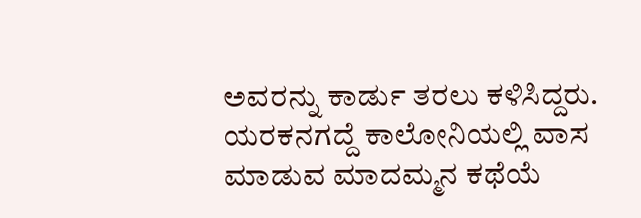ಅವರನ್ನು ಕಾರ್ಡು ತರಲು ಕಳಿಸಿದ್ದರು. ಯರಕನಗದ್ದೆ ಕಾಲೋನಿಯಲ್ಲಿ ವಾಸ ಮಾಡುವ ಮಾದಮ್ಮನ ಕಥೆಯೆ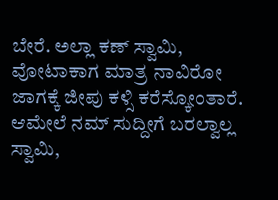ಬೇರೆ. ಅಲ್ಲಾ ಕಣ್ ಸ್ವಾಮಿ, ವೋಟಾಕಾಗ ಮಾತ್ರ ನಾವಿರೋ ಜಾಗಕ್ಕೆ ಜೀಪು ಕಳ್ಸಿ ಕರೆಸ್ಕೋಂತಾರೆ. ಆಮೇಲೆ ನಮ್ ಸುದ್ದೀಗೆ ಬರಲ್ವಾಲ್ಲ ಸ್ವಾಮಿ,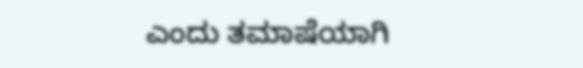ಎಂದು ತಮಾಷೆಯಾಗಿ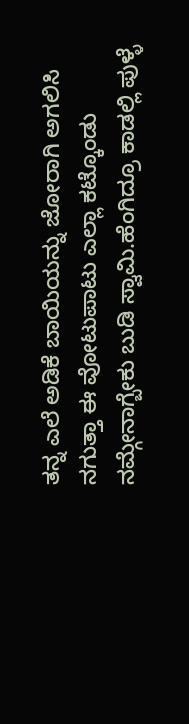ತನ್ನ ಎಲೆ ಅಡಿಕೆ ಬಾಯಿಯನ್ನು ಜೋರಾಗಿ ಅಗಲಿಸಿ ನಗುತ್ತಾ ಈ ವೋಟುಪಾಟು ಎಲ್ಲಾ ಕಟ್ಕೊಂಡು ನಮ್ಗೇನಾಗ್ಬೇಕು ಬುಡಿ ಸ್ವಾಮಿ.ಹೆಂಗಿದ್ರೂ ಕಾಡಲ್ಲಿ ಪುಳ್ಳೆ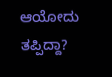ಆಯೋದು ತಪ್ಪಿದ್ದಾ?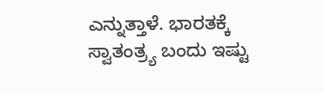ಎನ್ನುತ್ತಾಳೆ. ಭಾರತಕ್ಕೆ ಸ್ವಾತಂತ್ರ್ಯ ಬಂದು ಇಷ್ಟು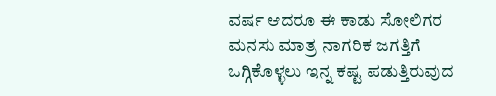ವರ್ಷ ಆದರೂ ಈ ಕಾಡು ಸೋಲಿಗರ ಮನಸು ಮಾತ್ರ ನಾಗರಿಕ ಜಗತ್ತಿಗೆ ಒಗ್ಗಿಕೊಳ್ಳಲು ಇನ್ನ ಕಷ್ಟ ಪಡುತ್ತಿರುವುದ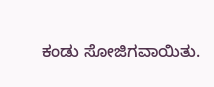ಕಂಡು ಸೋಜಿಗವಾಯಿತು.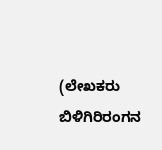(ಲೇಖಕರು ಬಿಳಿಗಿರಿರಂಗನ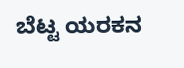ಬೆಟ್ಟ ಯರಕನ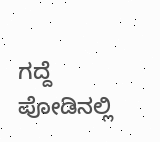ಗದ್ದೆ ಪೋಡಿನಲ್ಲಿ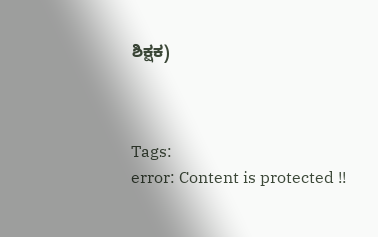ಶಿಕ್ಷಕ)



Tags:
error: Content is protected !!